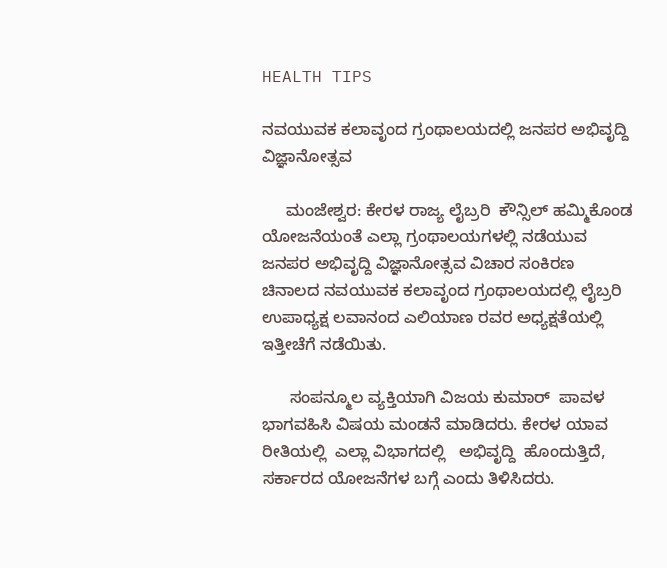HEALTH TIPS

ನವಯುವಕ ಕಲಾವೃಂದ ಗ್ರಂಥಾಲಯದಲ್ಲಿ ಜನಪರ ಅಭಿವೃದ್ದಿ ವಿಜ್ಞಾನೋತ್ಸವ

     ಮಂಜೇಶ್ವರ: ಕೇರಳ ರಾಜ್ಯ ಲೈಬ್ರರಿ  ಕೌನ್ಸಿಲ್ ಹಮ್ಮಿಕೊಂಡ ಯೋಜನೆಯಂತೆ ಎಲ್ಲಾ ಗ್ರಂಥಾಲಯಗಳಲ್ಲಿ ನಡೆಯುವ ಜನಪರ ಅಭಿವೃದ್ದಿ ವಿಜ್ಞಾನೋತ್ಸವ ವಿಚಾರ ಸಂಕಿರಣ ಚಿನಾಲದ ನವಯುವಕ ಕಲಾವೃಂದ ಗ್ರಂಥಾಲಯದಲ್ಲಿ ಲೈಬ್ರರಿ ಉಪಾಧ್ಯಕ್ಷ ಲವಾನಂದ ಎಲಿಯಾಣ ರವರ ಅಧ್ಯಕ್ಷತೆಯಲ್ಲಿ ಇತ್ತೀಚೆಗೆ ನಡೆಯಿತು.

      ಸಂಪನ್ಮೂಲ ವ್ಯಕ್ತಿಯಾಗಿ ವಿಜಯ ಕುಮಾರ್  ಪಾವಳ ಭಾಗವಹಿಸಿ ವಿಷಯ ಮಂಡನೆ ಮಾಡಿದರು. ಕೇರಳ ಯಾವ ರೀತಿಯಲ್ಲಿ  ಎಲ್ಲಾ ವಿಭಾಗದಲ್ಲಿ   ಅಭಿವೃದ್ದಿ  ಹೊಂದುತ್ತಿದೆ, ಸರ್ಕಾರದ ಯೋಜನೆಗಳ ಬಗ್ಗೆ ಎಂದು ತಿಳಿಸಿದರು.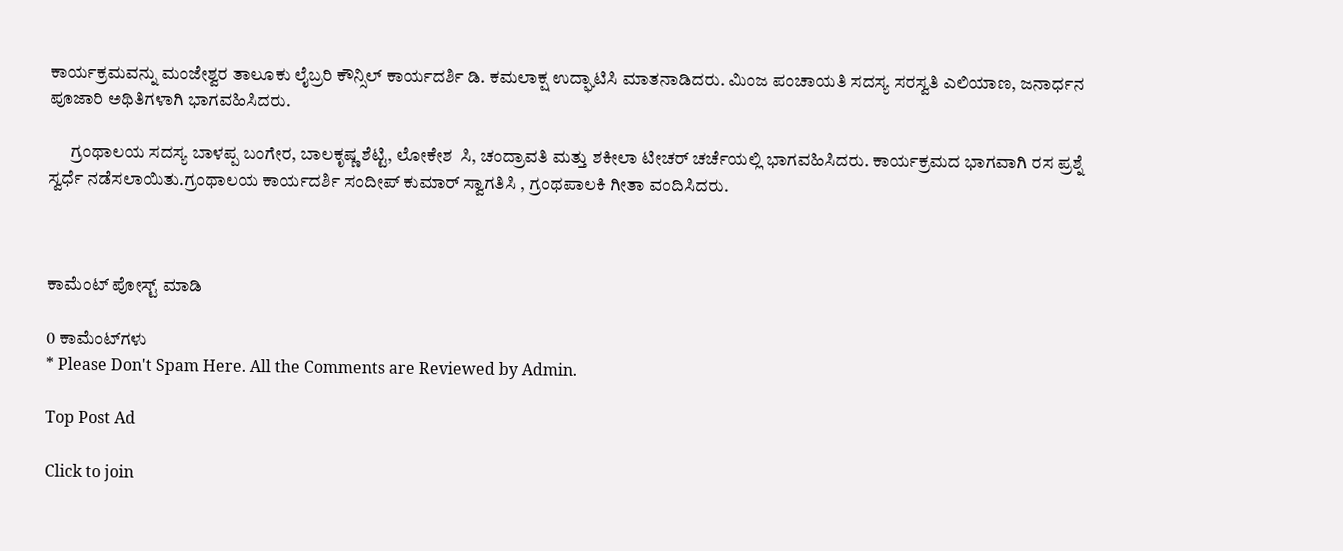ಕಾರ್ಯಕ್ರಮವನ್ನು ಮಂಜೇಶ್ವರ ತಾಲೂಕು ಲೈಬ್ರರಿ ಕೌನ್ಸಿಲ್ ಕಾರ್ಯದರ್ಶಿ ಡಿ. ಕಮಲಾಕ್ಷ ಉದ್ಘಾಟಿಸಿ ಮಾತನಾಡಿದರು. ಮಿಂಜ ಪಂಚಾಯತಿ ಸದಸ್ಯ ಸರಸ್ವತಿ ಎಲಿಯಾಣ, ಜನಾರ್ಧನ ಪೂಜಾರಿ ಅಥಿತಿಗಳಾಗಿ ಭಾಗವಹಿಸಿದರು.

      ಗ್ರಂಥಾಲಯ ಸದಸ್ಯ ಬಾಳಪ್ಪ ಬಂಗೇರ, ಬಾಲಕೃಷ್ಣ ಶೆಟ್ಟಿ, ಲೋಕೇಶ  ಸಿ, ಚಂದ್ರಾವತಿ ಮತ್ತು ಶಕೀಲಾ ಟೀಚರ್ ಚರ್ಚೆಯಲ್ಲಿ ಭಾಗವಹಿಸಿದರು. ಕಾರ್ಯಕ್ರಮದ ಭಾಗವಾಗಿ ರಸ ಪ್ರಶ್ನೆ ಸ್ವರ್ಧೆ ನಡೆಸಲಾಯಿತು.ಗ್ರಂಥಾಲಯ ಕಾರ್ಯದರ್ಶಿ ಸಂದೀಪ್ ಕುಮಾರ್ ಸ್ವಾಗತಿಸಿ , ಗ್ರಂಥಪಾಲಕಿ ಗೀತಾ ವಂದಿಸಿದರು.



ಕಾಮೆಂಟ್‌‌ ಪೋಸ್ಟ್‌ ಮಾಡಿ

0 ಕಾಮೆಂಟ್‌ಗಳು
* Please Don't Spam Here. All the Comments are Reviewed by Admin.

Top Post Ad

Click to join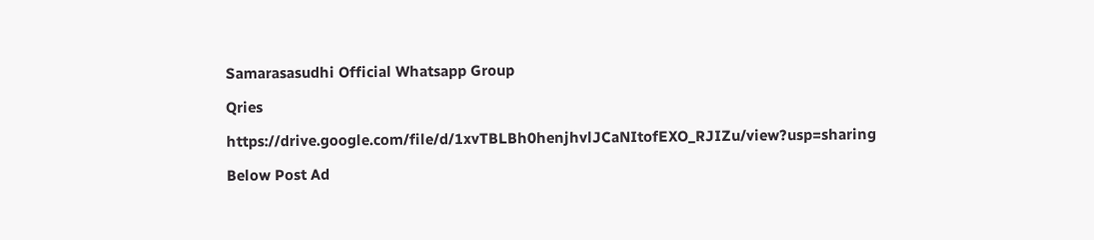Samarasasudhi Official Whatsapp Group

Qries

https://drive.google.com/file/d/1xvTBLBh0henjhvlJCaNItofEXO_RJIZu/view?usp=sharing

Below Post Ad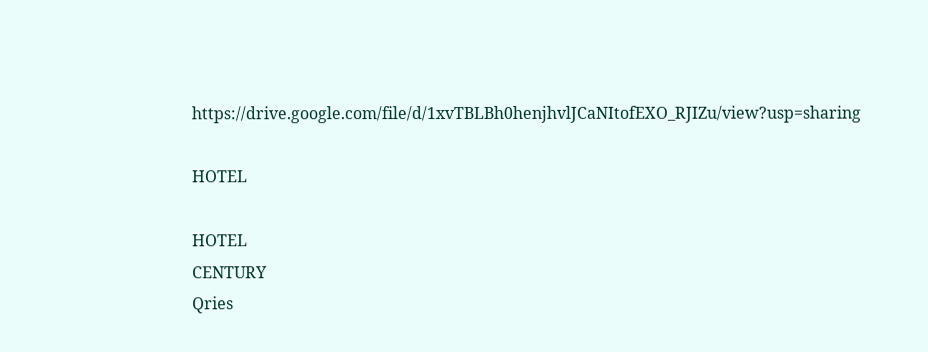https://drive.google.com/file/d/1xvTBLBh0henjhvlJCaNItofEXO_RJIZu/view?usp=sharing

HOTEL

HOTEL
CENTURY
Qries